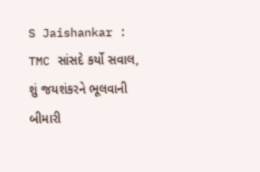S Jaishankar : TMC સાંસદે કર્યો સવાલ, શું જયશંકરને ભૂલવાની બીમારી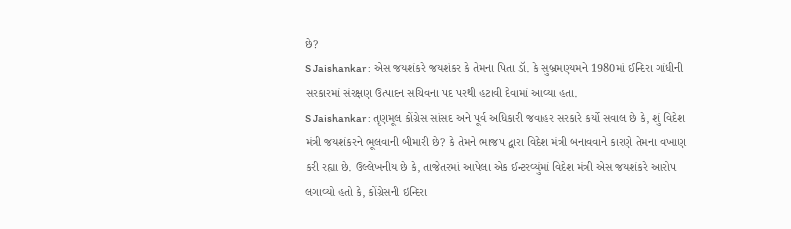છે?
S Jaishankar : એસ જયશંકરે જયશંકર કે તેમના પિતા ડૉ. કે સુબ્રમણ્યમને 1980માં ઈન્દિરા ગાંધીની સરકારમાં સંરક્ષણ ઉત્પાદન સચિવના પદ પરથી હટાવી દેવામાં આવ્યા હતા.
S Jaishankar : તૃણમૂલ કોંગ્રેસ સાંસદ અને પૂર્વ અધિકારી જવાહર સરકારે કર્યો સવાલ છે કે, શું વિદેશ મંત્રી જયશંકરને ભૂલવાની બીમારી છે? કે તેમને ભાજપ દ્વારા વિદેશ મંત્રી બનાવવાને કારણે તેમના વખાણ કરી રહ્યા છે. ઉલ્લેખનીય છે કે, તાજેતરમાં આપેલા એક ઈન્ટરવ્યુંમાં વિદેશ મંત્રી એસ જયશંકરે આરોપ લગાવ્યો હતો કે, કોંગ્રેસની ઇન્દિરા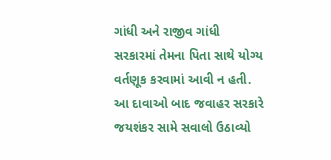ગાંધી અને રાજીવ ગાંધી સરકારમાં તેમના પિતા સાથે યોગ્ય વર્તણૂક કરવામાં આવી ન હતી. આ દાવાઓ બાદ જવાહર સરકારે જયશંકર સામે સવાલો ઉઠાવ્યો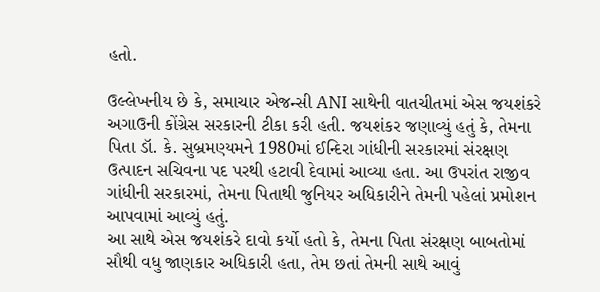હતો.

ઉલ્લેખનીય છે કે, સમાચાર એજન્સી ANI સાથેની વાતચીતમાં એસ જયશંકરે અગાઉની કોંગ્રેસ સરકારની ટીકા કરી હતી. જયશંકર જણાવ્યું હતું કે, તેમના પિતા ડૉ. કે. સુબ્રમણ્યમને 1980માં ઈન્દિરા ગાંધીની સરકારમાં સંરક્ષણ ઉત્પાદન સચિવના પદ પરથી હટાવી દેવામાં આવ્યા હતા. આ ઉપરાંત રાજીવ ગાંધીની સરકારમાં, તેમના પિતાથી જુનિયર અધિકારીને તેમની પહેલાં પ્રમોશન આપવામાં આવ્યું હતું.
આ સાથે એસ જયશંકરે દાવો કર્યો હતો કે, તેમના પિતા સંરક્ષણ બાબતોમાં સૌથી વધુ જાણકાર અધિકારી હતા, તેમ છતાં તેમની સાથે આવું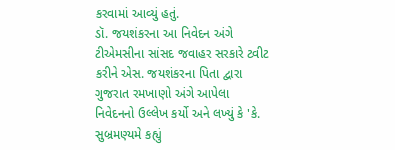કરવામાં આવ્યું હતું.
ડૉ. જયશંકરના આ નિવેદન અંગે ટીએમસીના સાંસદ જવાહર સરકારે ટ્વીટ કરીને એસ. જયશંકરના પિતા દ્વારા ગુજરાત રમખાણો અંગે આપેલા નિવેદનનો ઉલ્લેખ કર્યો અને લખ્યું કે 'કે. સુબ્રમણ્યમે કહ્યું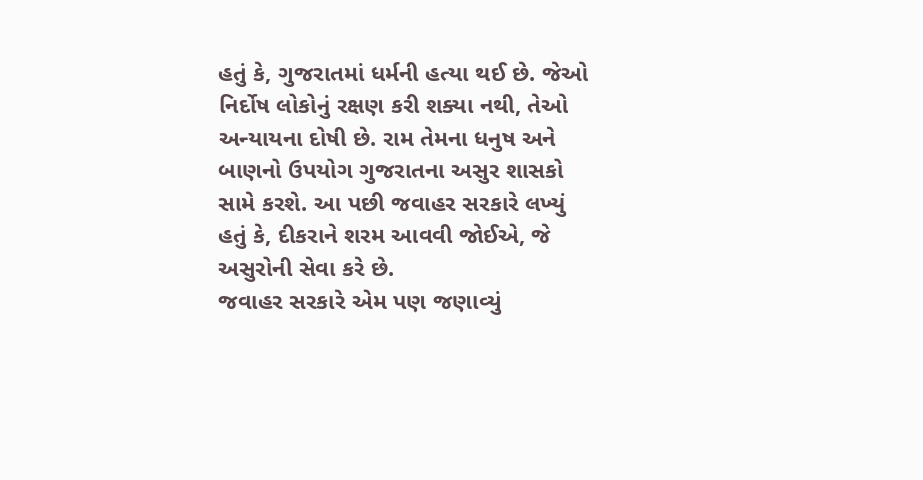હતું કે, ગુજરાતમાં ધર્મની હત્યા થઈ છે. જેઓ નિર્દોષ લોકોનું રક્ષણ કરી શક્યા નથી, તેઓ અન્યાયના દોષી છે. રામ તેમના ધનુષ અને બાણનો ઉપયોગ ગુજરાતના અસુર શાસકો સામે કરશે. આ પછી જવાહર સરકારે લખ્યું હતું કે, દીકરાને શરમ આવવી જોઈએ, જે અસુરોની સેવા કરે છે.
જવાહર સરકારે એમ પણ જણાવ્યું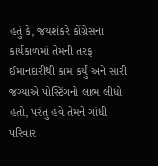હતું કે, જયશંકરે કોંગ્રેસના કાર્યકાળમાં તેમની તરફ ઈમાનદારીથી કામ કર્યું અને સારી જગ્યાએ પોસ્ટિંગનો લાભ લીધો હતો, પરંતુ હવે તેમને ગાંધી પરિવાર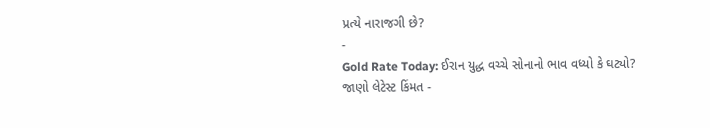પ્રત્યે નારાજગી છે?
-
Gold Rate Today: ઈરાન યુદ્ધ વચ્ચે સોનાનો ભાવ વધ્યો કે ઘટ્યો? જાણો લેટેસ્ટ કિંમત -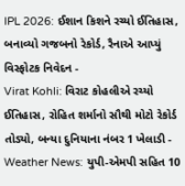IPL 2026: ઈશાન કિશને રચ્યો ઈતિહાસ, બનાવ્યો ગજબનો રેકોર્ડ, રૈનાએ આપ્યું વિસ્ફોટક નિવેદન -
Virat Kohli: વિરાટ કોહલીએ રચ્યો ઈતિહાસ, રોહિત શર્માનો સૌથી મોટો રેકોર્ડ તોડ્યો, બન્યા દુનિયાના નંબર 1 ખેલાડી -
Weather News: યુપી-એમપી સહિત 10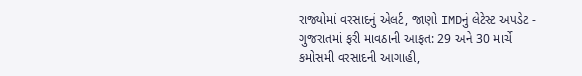રાજ્યોમાં વરસાદનું એલર્ટ, જાણો IMDનું લેટેસ્ટ અપડેટ -
ગુજરાતમાં ફરી માવઠાની આફત: 29 અને 30 માર્ચે કમોસમી વરસાદની આગાહી,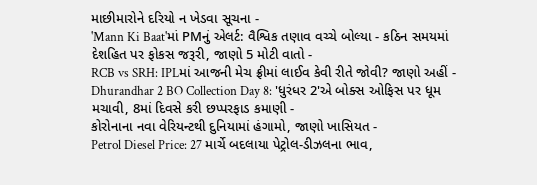માછીમારોને દરિયો ન ખેડવા સૂચના -
'Mann Ki Baat'માં PMનું એલર્ટ: વૈશ્વિક તણાવ વચ્ચે બોલ્યા - કઠિન સમયમાં દેશહિત પર ફોકસ જરૂરી, જાણો 5 મોટી વાતો -
RCB vs SRH: IPLમાં આજની મેચ ફ્રીમાં લાઈવ કેવી રીતે જોવી? જાણો અહીં -
Dhurandhar 2 BO Collection Day 8: 'ધુરંધર 2'એ બોક્સ ઓફિસ પર ધૂમ મચાવી, 8માં દિવસે કરી છપ્પરફાડ કમાણી -
કોરોનાના નવા વેરિયન્ટથી દુનિયામાં હંગામો, જાણો ખાસિયત -
Petrol Diesel Price: 27 માર્ચે બદલાયા પેટ્રોલ-ડીઝલના ભાવ,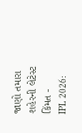જાણો તમારા શહેરની લેટેસ્ટ કિંમત -
IPL 2026: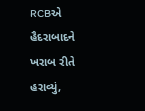RCBએ હૈદરાબાદને ખરાબ રીતે હરાવ્યું,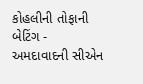કોહલીની તોફાની બેટિંગ -
અમદાવાદની સીએન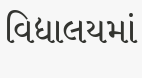વિદ્યાલયમાં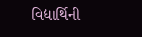વિદ્યાર્થિની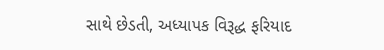સાથે છેડતી, અધ્યાપક વિરૂદ્ધ ફરિયાદ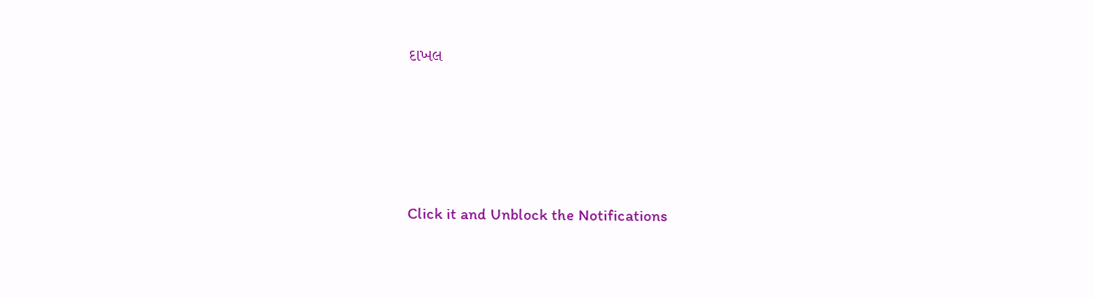દાખલ








Click it and Unblock the Notifications